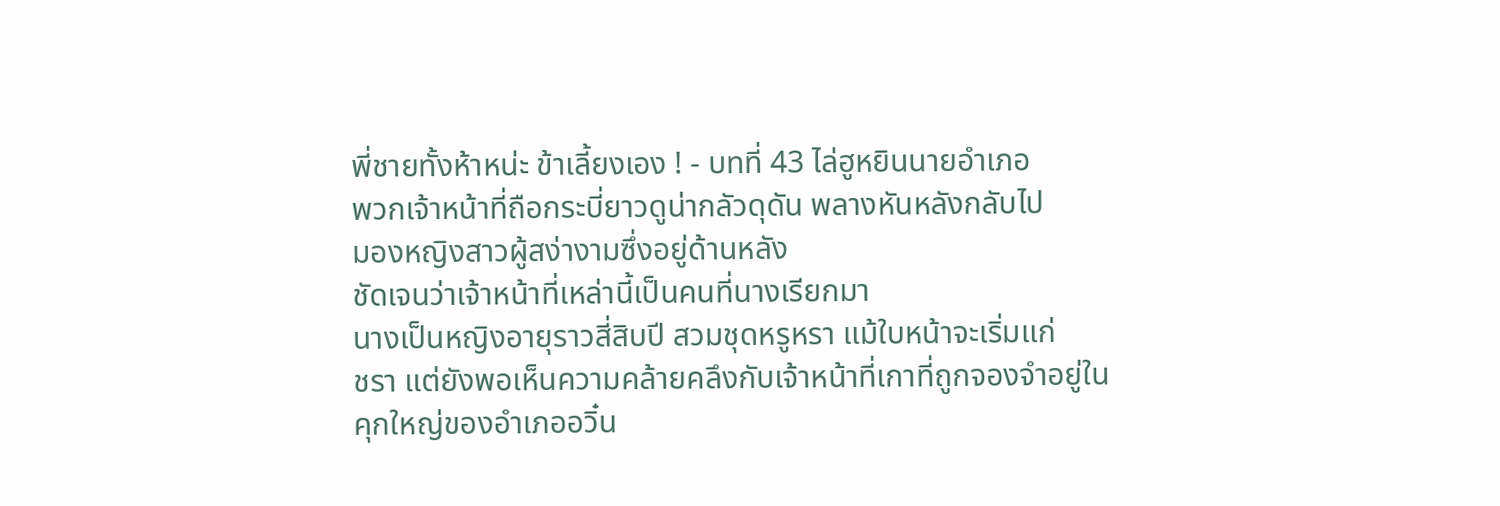พี่ชายทั้งห้าหน่ะ ข้าเลี้ยงเอง ! - บทที่ 43 ไล่ฮูหยินนายอำเภอ
พวกเจ้าหน้าที่ถือกระบี่ยาวดูน่ากลัวดุดัน พลางหันหลังกลับไป
มองหญิงสาวผู้สง่างามซึ่งอยู่ด้านหลัง
ชัดเจนว่าเจ้าหน้าที่เหล่านี้เป็นคนที่นางเรียกมา
นางเป็นหญิงอายุราวสี่สิบปี สวมชุดหรูหรา แม้ใบหน้าจะเริ่มแก่
ชรา แต่ยังพอเห็นความคล้ายคลึงกับเจ้าหน้าที่เกาที่ถูกจองจำอยู่ใน
คุกใหญ่ของอำเภออวิ๋น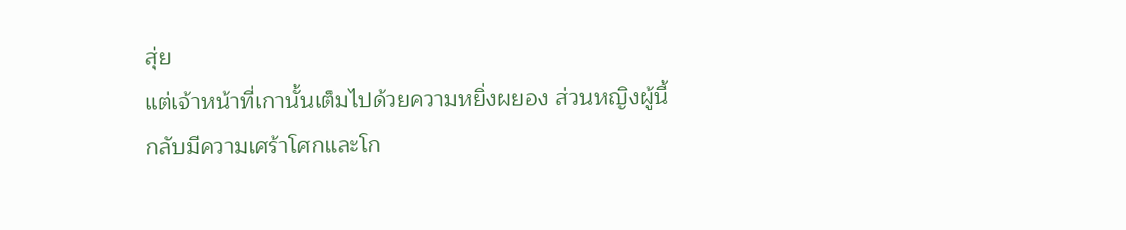สุ่ย
แต่เจ้าหน้าที่เกานั้นเต็มไปด้วยความหยิ่งผยอง ส่วนหญิงผู้นี้
กลับมีความเศร้าโศกและโก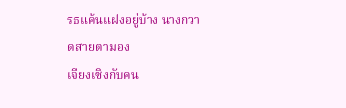รธแค้นแฝงอยู่บ้าง นางกวาดสายตามอง
เจียงเซิงกับคน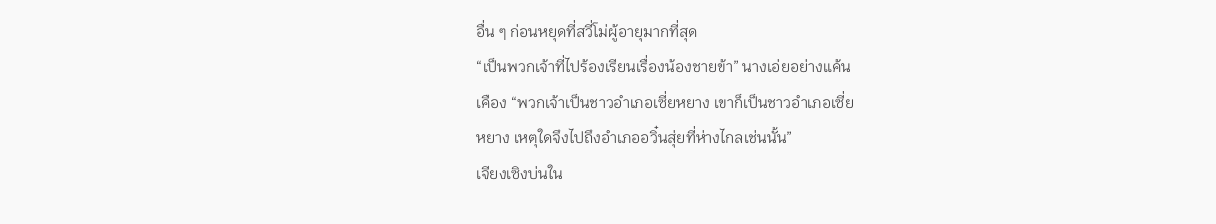อื่น ๆ ก่อนหยุดที่สวี่โม่ผู้อายุมากที่สุด
“เป็นพวกเจ้าที่ไปร้องเรียนเรื่องน้องชายข้า” นางเอ่ยอย่างแค้น
เคือง “พวกเจ้าเป็นชาวอำเภอเซี่ยหยาง เขาก็เป็นชาวอำเภอเซี่ย
หยาง เหตุใดจึงไปถึงอำเภออวิ๋นสุ่ยที่ห่างไกลเช่นนั้น”
เจียงเซิงบ่นใน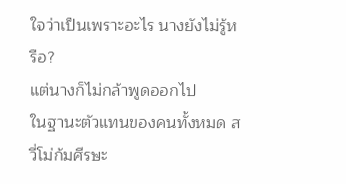ใจว่าเป็นเพราะอะไร นางยังไม่รู้หรือ?
แต่นางก็ไม่กล้าพูดออกไป
ในฐานะตัวแทนของคนทั้งหมด สวี่โม่ก้มศีรษะ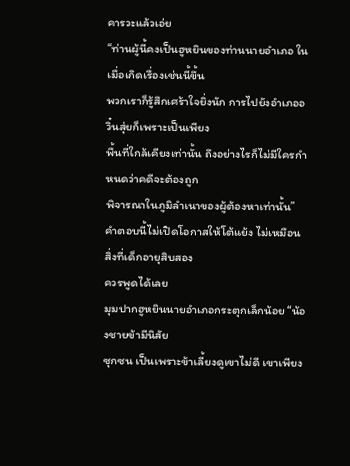คารวะแล้วเอ่ย
“ท่านผู้นี้คงเป็นฮูหยินของท่านนายอำเภอ ในเมื่อเกิดเรื่องเช่นนี้ขึ้น
พวกเราก็รู้สึกเศร้าใจยิ่งนัก การไปยังอำเภออวิ๋นสุ่ยก็เพราะเป็นเพียง
พื้นที่ใกล้เคียงเท่านั้น ถึงอย่างไรก็ไม่มีใครกำหนดว่าคดีจะต้องถูก
พิจารณาในภูมิลำเนาของผู้ต้องหาเท่านั้น”
คำตอบนี้ไม่เปิดโอกาสให้โต้แย้ง ไม่เหมือนสิ่งที่เด็กอายุสิบสอง
ควรพูดได้เลย
มุมปากฮูหยินนายอำเภอกระตุกเล็กน้อย “น้องชายข้ามีนิสัย
ซุกซน เป็นเพราะข้าเลี้ยงดูเขาไม่ดี เขาเพียง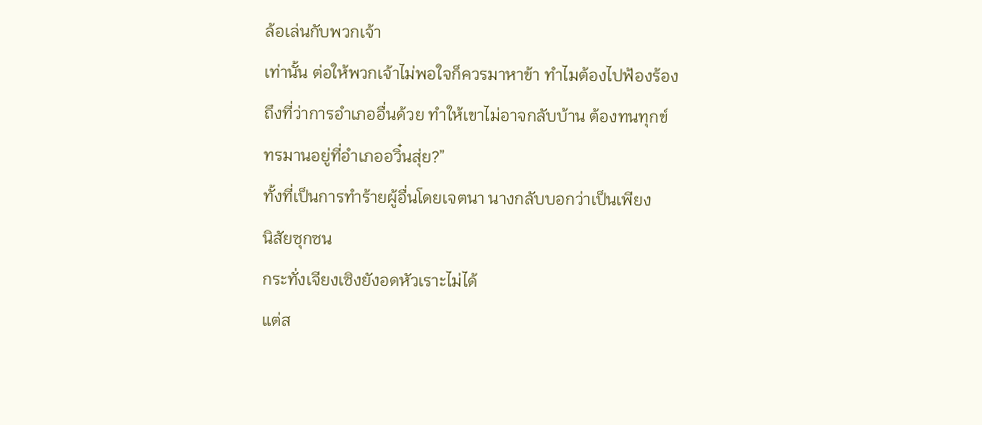ล้อเล่นกับพวกเจ้า
เท่านั้น ต่อให้พวกเจ้าไม่พอใจก็ควรมาหาข้า ทำไมต้องไปฟ้องร้อง
ถึงที่ว่าการอำเภออื่นด้วย ทำให้เขาไม่อาจกลับบ้าน ต้องทนทุกข์
ทรมานอยู่ที่อำเภออวิ๋นสุ่ย?”
ทั้งที่เป็นการทำร้ายผู้อื่นโดยเจตนา นางกลับบอกว่าเป็นเพียง
นิสัยซุกซน
กระทั่งเจียงเซิงยังอดหัวเราะไม่ได้
แต่ส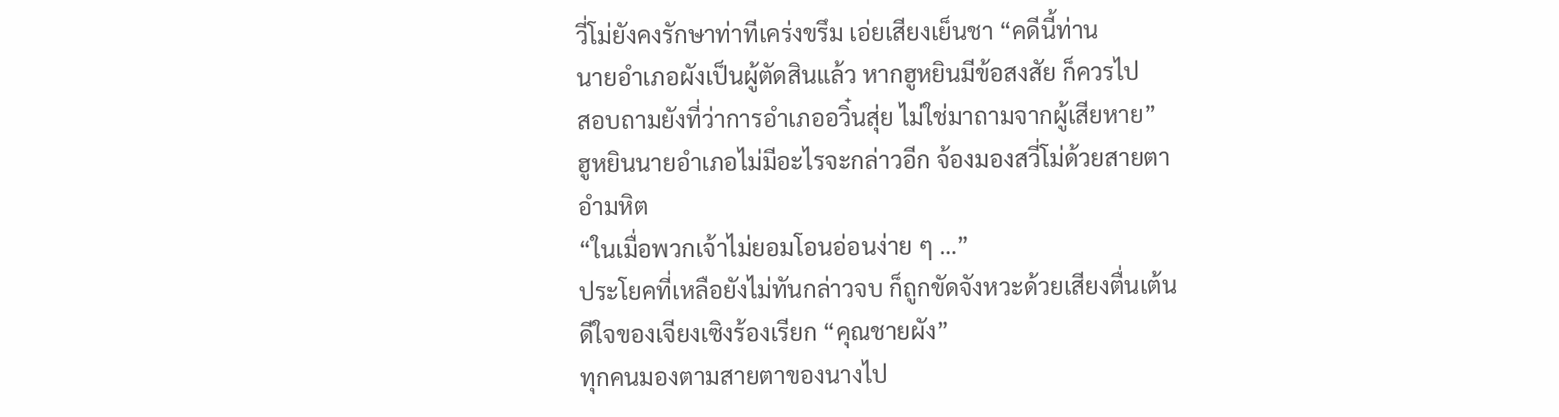วี่โม่ยังคงรักษาท่าทีเคร่งขรึม เอ่ยเสียงเย็นชา “คดีนี้ท่าน
นายอำเภอผังเป็นผู้ตัดสินแล้ว หากฮูหยินมีข้อสงสัย ก็ควรไป
สอบถามยังที่ว่าการอำเภออวิ๋นสุ่ย ไม่ใช่มาถามจากผู้เสียหาย”
ฮูหยินนายอำเภอไม่มีอะไรจะกล่าวอีก จ้องมองสวี่โม่ด้วยสายตา
อำมหิต
“ในเมื่อพวกเจ้าไม่ยอมโอนอ่อนง่าย ๆ …”
ประโยคที่เหลือยังไม่ทันกล่าวจบ ก็ถูกขัดจังหวะด้วยเสียงตื่นเต้น
ดีใจของเจียงเซิงร้องเรียก “คุณชายผัง”
ทุกคนมองตามสายตาของนางไป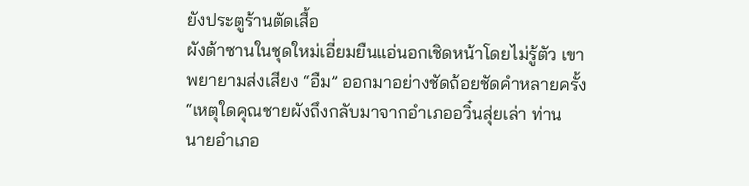ยังประตูร้านตัดเสื้อ
ผังต้าซานในชุดใหม่เอี่ยมยืนแอ่นอกเชิดหน้าโดยไม่รู้ตัว เขา
พยายามส่งเสียง “อืม” ออกมาอย่างชัดถ้อยชัดคำหลายครั้ง
“เหตุใดคุณชายผังถึงกลับมาจากอำเภออวิ๋นสุ่ยเล่า ท่าน
นายอำเภอ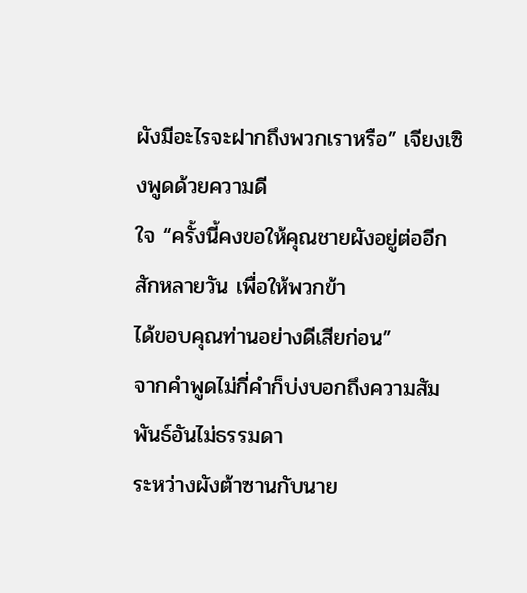ผังมีอะไรจะฝากถึงพวกเราหรือ” เจียงเซิงพูดด้วยความดี
ใจ “ครั้งนี้คงขอให้คุณชายผังอยู่ต่ออีกสักหลายวัน เพื่อให้พวกข้า
ได้ขอบคุณท่านอย่างดีเสียก่อน”
จากคำพูดไม่กี่คำก็บ่งบอกถึงความสัมพันธ์อันไม่ธรรมดา
ระหว่างผังต้าซานกับนาย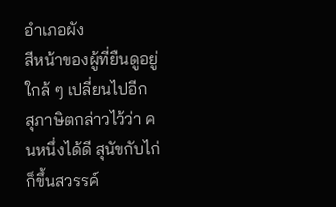อำเภอผัง
สีหน้าของผู้ที่ยืนดูอยู่ใกล้ ๆ เปลี่ยนไปอีก
สุภาษิตกล่าวไว้ว่า คนหนึ่งได้ดี สุนัขกับไก่ก็ขึ้นสวรรค์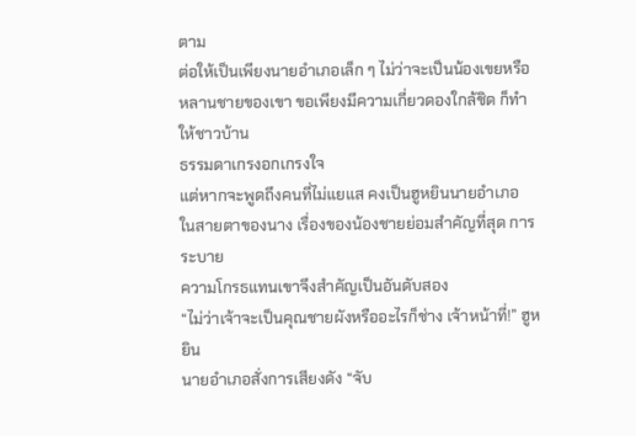ตาม
ต่อให้เป็นเพียงนายอำเภอเล็ก ๆ ไม่ว่าจะเป็นน้องเขยหรือ
หลานชายของเขา ขอเพียงมีความเกี่ยวดองใกล้ชิด ก็ทำให้ชาวบ้าน
ธรรมดาเกรงอกเกรงใจ
แต่หากจะพูดถึงคนที่ไม่แยแส คงเป็นฮูหยินนายอำเภอ
ในสายตาของนาง เรื่องของน้องชายย่อมสำคัญที่สุด การระบาย
ความโกรธแทนเขาจึงสำคัญเป็นอันดับสอง
“ไม่ว่าเจ้าจะเป็นคุณชายผังหรืออะไรก็ช่าง เจ้าหน้าที่!” ฮูหยิน
นายอำเภอสั่งการเสียงดัง “จับ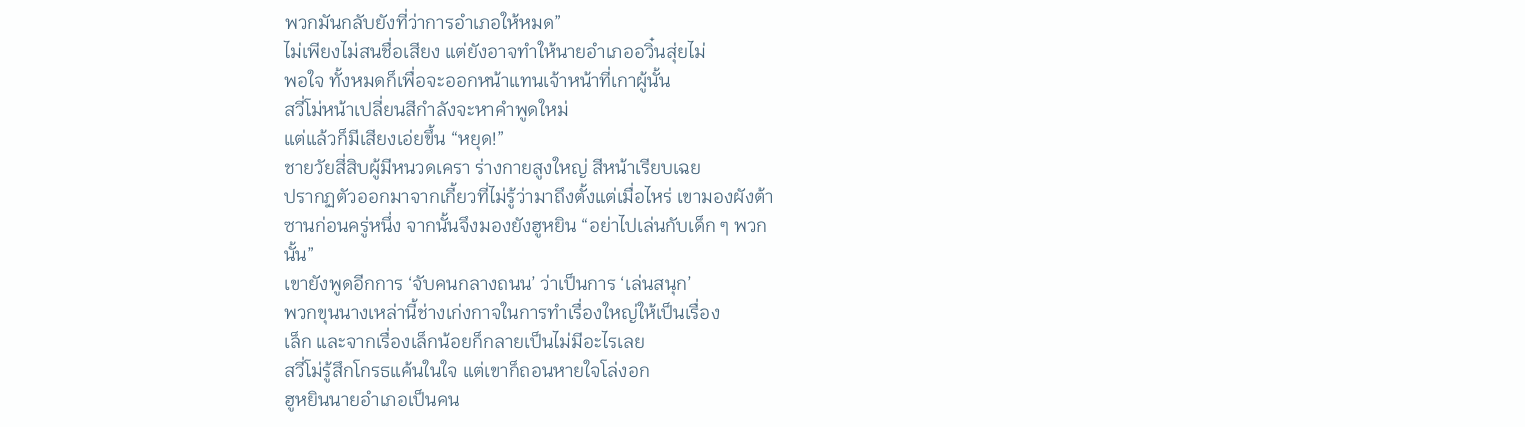พวกมันกลับยังที่ว่าการอำเภอให้หมด”
ไม่เพียงไม่สนชื่อเสียง แต่ยังอาจทำให้นายอำเภออวิ๋นสุ่ยไม่
พอใจ ทั้งหมดก็เพื่อจะออกหน้าแทนเจ้าหน้าที่เกาผู้นั้น
สวี่โม่หน้าเปลี่ยนสีกำลังจะหาคำพูดใหม่
แต่แล้วก็มีเสียงเอ่ยขึ้น “หยุด!”
ชายวัยสี่สิบผู้มีหนวดเครา ร่างกายสูงใหญ่ สีหน้าเรียบเฉย
ปรากฏตัวออกมาจากเกี้ยวที่ไม่รู้ว่ามาถึงตั้งแต่เมื่อไหร่ เขามองผังต้า
ซานก่อนครู่หนึ่ง จากนั้นจึงมองยังฮูหยิน “อย่าไปเล่นกับเด็ก ๆ พวก
นั้น”
เขายังพูดอีกการ ‘จับคนกลางถนน’ ว่าเป็นการ ‘เล่นสนุก’
พวกขุนนางเหล่านี้ช่างเก่งกาจในการทำเรื่องใหญ่ให้เป็นเรื่อง
เล็ก และจากเรื่องเล็กน้อยก็กลายเป็นไม่มีอะไรเลย
สวี่โม่รู้สึกโกรธแค้นในใจ แต่เขาก็ถอนหายใจโล่งอก
ฮูหยินนายอำเภอเป็นคน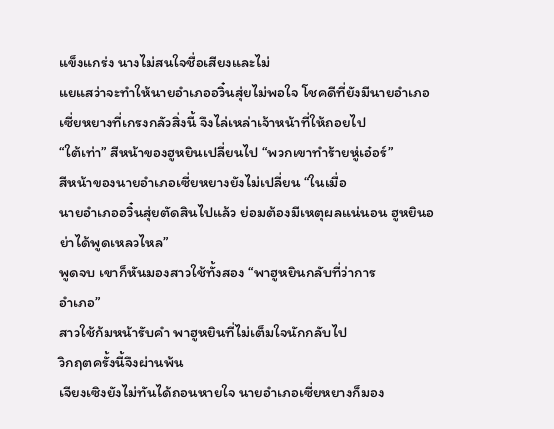แข็งแกร่ง นางไม่สนใจชื่อเสียงและไม่
แยแสว่าจะทำให้นายอำเภออวิ๋นสุ่ยไม่พอใจ โชคดีที่ยังมีนายอำเภอ
เซี่ยหยางที่เกรงกลัวสิ่งนี้ จึงไล่เหล่าเจ้าหน้าที่ให้ถอยไป
“ใต้เท่า” สีหน้าของฮูหยินเปลี่ยนไป “พวกเขาทำร้ายหู่เอ๋อร์”
สีหน้าของนายอำเภอเซี่ยหยางยังไม่เปลี่ยน “ในเมื่อ
นายอำเภออวิ๋นสุ่ยตัดสินไปแล้ว ย่อมต้องมีเหตุผลแน่นอน ฮูหยินอ
ย่าได้พูดเหลวไหล”
พูดจบ เขาก็หันมองสาวใช้ทั้งสอง “พาฮูหยินกลับที่ว่าการ
อำเภอ”
สาวใช้ก้มหน้ารับคำ พาฮูหยินที่ไม่เต็มใจนักกลับไป
วิกฤตครั้งนี้จึงผ่านพ้น
เจียงเซิงยังไม่ทันได้ถอนหายใจ นายอำเภอเซี่ยหยางก็มอง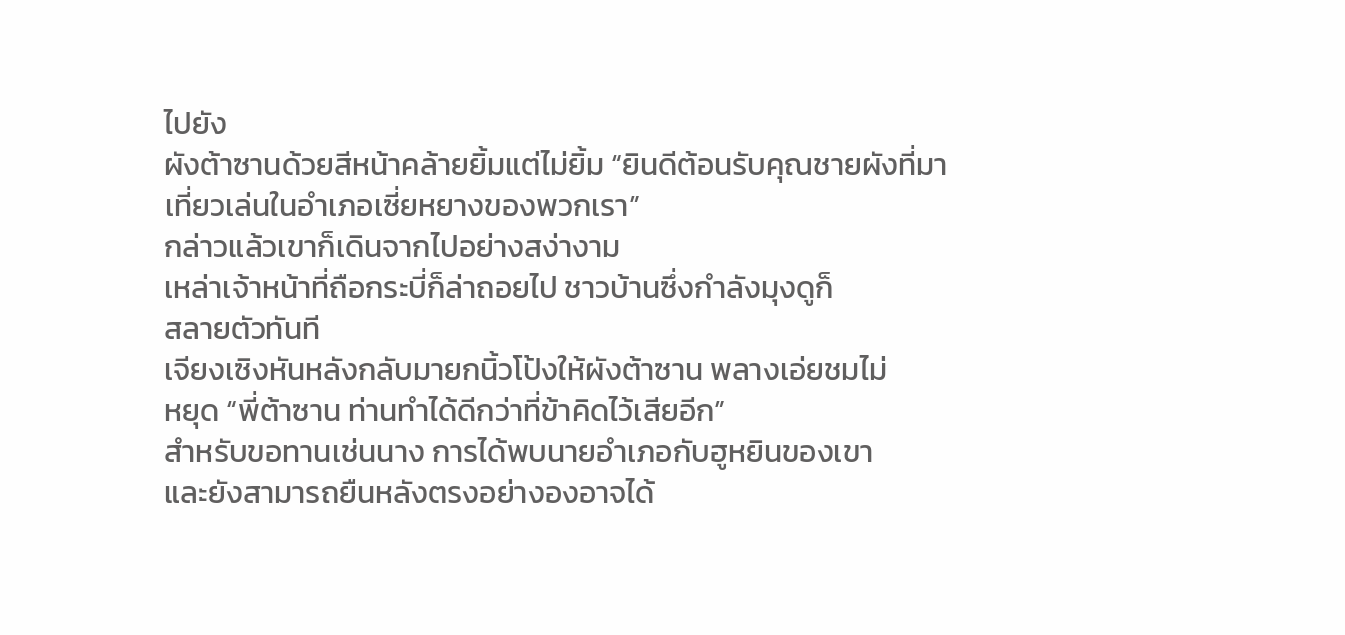ไปยัง
ผังต้าซานด้วยสีหน้าคล้ายยิ้มแต่ไม่ยิ้ม “ยินดีต้อนรับคุณชายผังที่มา
เที่ยวเล่นในอำเภอเซี่ยหยางของพวกเรา”
กล่าวแล้วเขาก็เดินจากไปอย่างสง่างาม
เหล่าเจ้าหน้าที่ถือกระบี่ก็ล่าถอยไป ชาวบ้านซึ่งกำลังมุงดูก็
สลายตัวทันที
เจียงเซิงหันหลังกลับมายกนิ้วโป้งให้ผังต้าซาน พลางเอ่ยชมไม่
หยุด “พี่ต้าซาน ท่านทำได้ดีกว่าที่ข้าคิดไว้เสียอีก”
สำหรับขอทานเช่นนาง การได้พบนายอำเภอกับฮูหยินของเขา
และยังสามารถยืนหลังตรงอย่างองอาจได้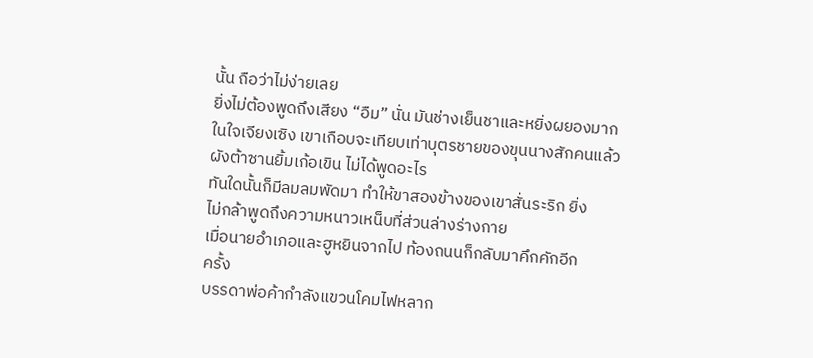นั้น ถือว่าไม่ง่ายเลย
ยิ่งไม่ต้องพูดถึงเสียง “อืม” นั่น มันช่างเย็นชาและหยิ่งผยองมาก
ในใจเจียงเซิง เขาเกือบจะเทียบเท่าบุตรชายของขุนนางสักคนแล้ว
ผังต้าซานยิ้มเก้อเขิน ไม่ได้พูดอะไร
ทันใดนั้นก็มีลมลมพัดมา ทำให้ขาสองข้างของเขาสั่นระริก ยิ่ง
ไม่กล้าพูดถึงความหนาวเหน็บที่ส่วนล่างร่างกาย
เมื่อนายอำเภอและฮูหยินจากไป ท้องถนนก็กลับมาคึกคักอีก
ครั้ง
บรรดาพ่อค้ากำลังแขวนโคมไฟหลาก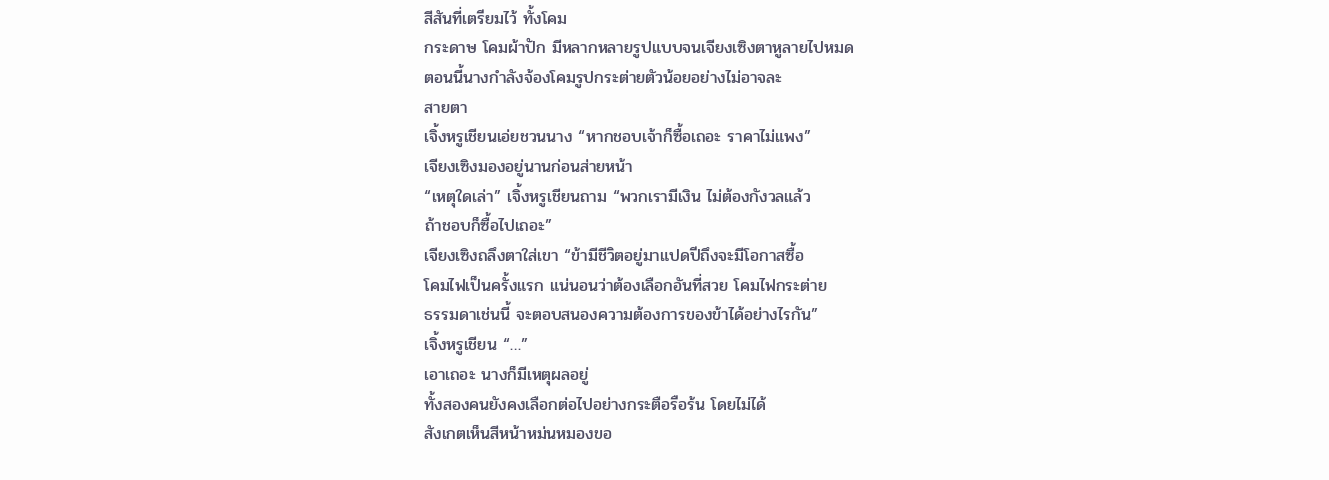สีสันที่เตรียมไว้ ทั้งโคม
กระดาษ โคมผ้าปัก มีหลากหลายรูปแบบจนเจียงเซิงตาหูลายไปหมด
ตอนนี้นางกำลังจ้องโคมรูปกระต่ายตัวน้อยอย่างไม่อาจละ
สายตา
เจิ้งหรูเชียนเอ่ยชวนนาง “หากชอบเจ้าก็ซื้อเถอะ ราคาไม่แพง”
เจียงเซิงมองอยู่นานก่อนส่ายหน้า
“เหตุใดเล่า” เจิ้งหรูเชียนถาม “พวกเรามีเงิน ไม่ต้องกังวลแล้ว
ถ้าชอบก็ซื้อไปเถอะ”
เจียงเซิงถลึงตาใส่เขา “ข้ามีชีวิตอยู่มาแปดปีถึงจะมีโอกาสซื้อ
โคมไฟเป็นครั้งแรก แน่นอนว่าต้องเลือกอันที่สวย โคมไฟกระต่าย
ธรรมดาเช่นนี้ จะตอบสนองความต้องการของข้าได้อย่างไรกัน”
เจิ้งหรูเชียน “…”
เอาเถอะ นางก็มีเหตุผลอยู่
ทั้งสองคนยังคงเลือกต่อไปอย่างกระตือรือร้น โดยไม่ได้
สังเกตเห็นสีหน้าหม่นหมองขอ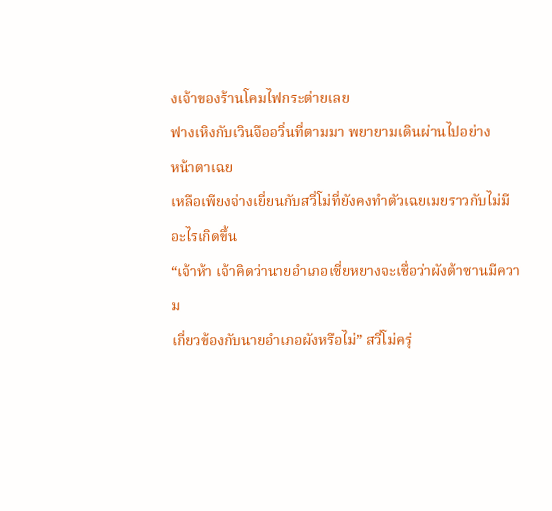งเจ้าของร้านโคมไฟกระต่ายเลย
ฟางเหิงกับเวินจืออวิ่นที่ตามมา พยายามเดินผ่านไปอย่าง
หน้าตาเฉย
เหลือเพียงจ่างเยี่ยนกับสวี่โม่ที่ยังคงทำตัวเฉยเมยราวกับไม่มี
อะไรเกิดขึ้น
“เจ้าห้า เจ้าคิดว่านายอำเภอเซี่ยหยางจะเชื่อว่าผังต้าซานมีความ
เกี่ยวข้องกับนายอำเภอผังหรือไม่” สวี่โม่ครุ่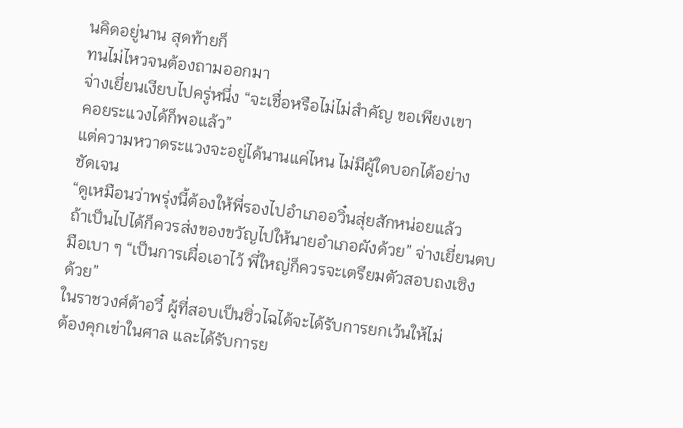นคิดอยู่นาน สุดท้ายก็
ทนไม่ไหวจนต้องถามออกมา
จ่างเยี่ยนเงียบไปครู่หนึ่ง “จะเชื่อหรือไม่ไม่สำคัญ ขอเพียงเขา
คอยระแวงได้ก็พอแล้ว”
แต่ความหวาดระแวงจะอยู่ได้นานแค่ไหน ไม่มีผู้ใดบอกได้อย่าง
ชัดเจน
“ดูเหมือนว่าพรุ่งนี้ต้องให้พี่รองไปอำเภออวิ๋นสุ่ยสักหน่อยแล้ว
ถ้าเป็นไปได้ก็ควรส่งของขวัญไปให้นายอำเภอผังด้วย” จ่างเยี่ยนตบ
มือเบา ๆ “เป็นการเผื่อเอาไว้ พี่ใหญ่ก็ควรจะเตรียมตัวสอบถงเซิง
ด้วย”
ในราชวงศ์ต้าอวี๋ ผู้ที่สอบเป็นซิ่วไฉได้จะได้รับการยกเว้นให้ไม่
ต้องคุกเข่าในศาล และได้รับการย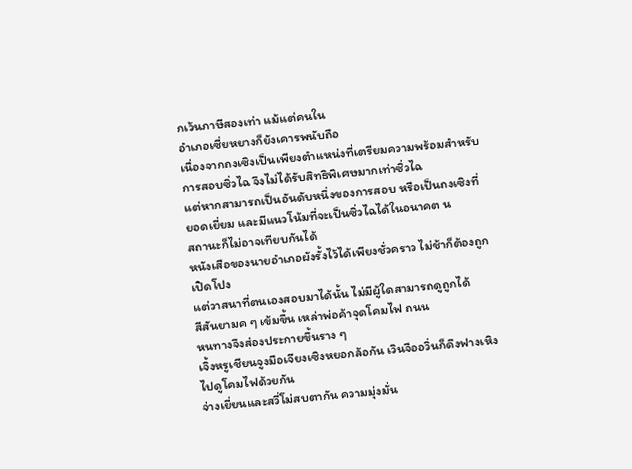กเว้นภาษีสองเท่า แม้แต่คนใน
อำเภอเซี่ยหยางก็ยังเคารพนับถือ
เนื่องจากถงเซิงเป็นเพียงตำแหน่งที่เตรียมความพร้อมสำหรับ
การสอบซิ่วไฉ จึงไม่ได้รับสิทธิพิเศษมากเท่าซิ่วไฉ
แต่หากสามารถเป็นอันดับหนึ่งของการสอบ หรือเป็นถงเซิงที่
ยอดเยี่ยม และมีแนวโน้มที่จะเป็นซิ่วไฉได้ในอนาคต น
สถานะก็ไม่อาจเทียบกันได้
หนังเสือของนายอำเภอผังรั้งไว้ได้เพียงชั่วคราว ไม่ช้าก็ต้องถูก
เปิดโปง
แต่วาสนาที่ตนเองสอบมาได้นั้น ไม่มีผู้ใดสามารถดูถูกได้
สีสันยามค ๆ เข้มขึ้น เหล่าพ่อค้าจุดโคมไฟ ถนน
หนทางจึงส่องประกายขึ้นราง ๆ
เจิ้งหรูเชียนจูงมือเจียงเซิงหยอกล้อกัน เวินจืออวิ่นก็ดึงฟางเหิง
ไปดูโคมไฟด้วยกัน
จ่างเยี่ยนและสวี่โม่สบตากัน ความมุ่งมั่น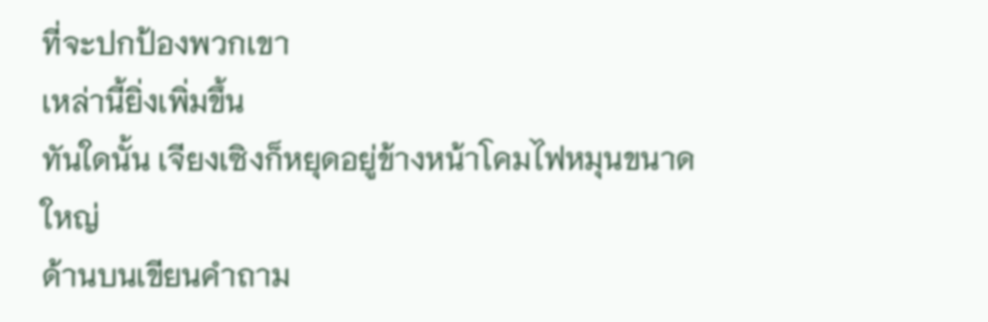ที่จะปกป้องพวกเขา
เหล่านี้ยิ่งเพิ่มขึ้น
ทันใดนั้น เจียงเซิงก็หยุดอยู่ข้างหน้าโคมไฟหมุนขนาดใหญ่
ด้านบนเขียนคำถาม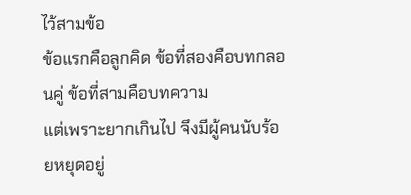ไว้สามข้อ
ข้อแรกคือลูกคิด ข้อที่สองคือบทกลอนคู่ ข้อที่สามคือบทความ
แต่เพราะยากเกินไป จึงมีผู้คนนับร้อยหยุดอยู่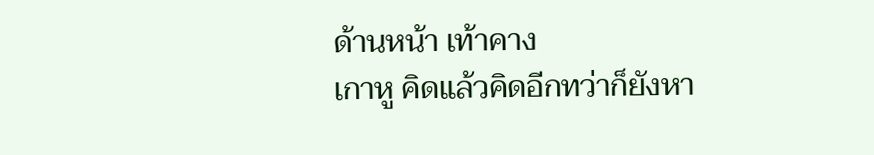ด้านหน้า เท้าคาง
เกาหู คิดแล้วคิดอีกทว่าก็ยังหา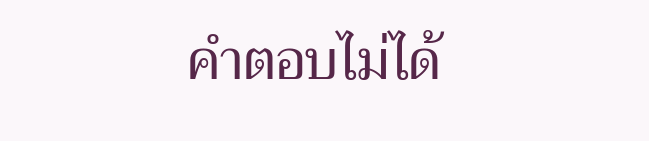คำตอบไม่ได้